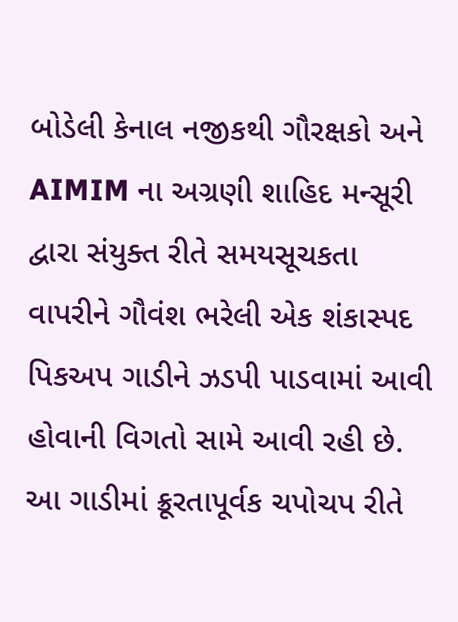બોડેલી કેનાલ નજીકથી ગૌરક્ષકો અને AIMIM ના અગ્રણી શાહિદ મન્સૂરી દ્વારા સંયુક્ત રીતે સમયસૂચકતા વાપરીને ગૌવંશ ભરેલી એક શંકાસ્પદ પિકઅપ ગાડીને ઝડપી પાડવામાં આવી હોવાની વિગતો સામે આવી રહી છે. આ ગાડીમાં ક્રૂરતાપૂર્વક ચપોચપ રીતે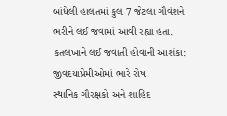બાંધેલી હાલતમાં કુલ 7 જેટલા ગૌવંશને ભરીને લઈ જવામાં આવી રહ્યા હતા.
કતલખાને લઈ જવાતી હોવાની આશંકા: જીવદયાપ્રેમીઓમાં ભારે રોષ
સ્થાનિક ગૌરક્ષકો અને શાહિદ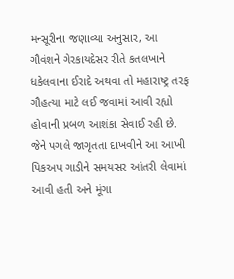મન્સૂરીના જણાવ્યા અનુસાર, આ ગૌવંશને ગેરકાયદેસર રીતે કતલખાને ધકેલવાના ઈરાદે અથવા તો મહારાષ્ટ્ર તરફ ગૌહત્યા માટે લઈ જવામાં આવી રહ્યો હોવાની પ્રબળ આશંકા સેવાઈ રહી છે. જેને પગલે જાગૃતતા દાખવીને આ આખી પિકઅપ ગાડીને સમયસર આંતરી લેવામાં આવી હતી અને મૂંગા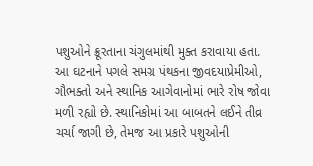પશુઓને ક્રૂરતાના ચંગુલમાંથી મુક્ત કરાવાયા હતા.
આ ઘટનાને પગલે સમગ્ર પંથકના જીવદયાપ્રેમીઓ, ગૌભક્તો અને સ્થાનિક આગેવાનોમાં ભારે રોષ જોવા મળી રહ્યો છે. સ્થાનિકોમાં આ બાબતને લઈને તીવ્ર ચર્ચા જાગી છે, તેમજ આ પ્રકારે પશુઓની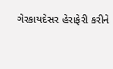ગેરકાયદેસર હેરાફેરી કરીને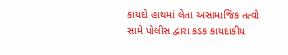કાયદો હાથમાં લેતા અસામાજિક તત્વો સામે પોલીસ દ્વારા કડક કાયદાકીય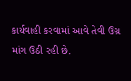કાર્યવાહી કરવામાં આવે તેવી ઉગ્ર માંગ ઉઠી રહી છે.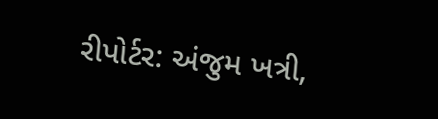રીપોર્ટર: અંજુમ ખત્રી,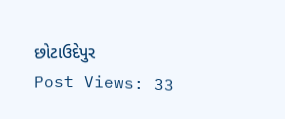છોટાઉદેપુર
Post Views: 33